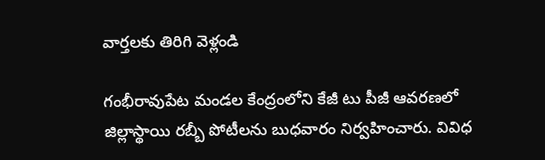వార్తలకు తిరిగి వెళ్లండి

గంభీరావుపేట మండల కేంద్రంలోని కేజీ టు పీజీ ఆవరణలో జిల్లాస్థాయి రబ్బీ పోటీలను బుధవారం నిర్వహించారు. వివిధ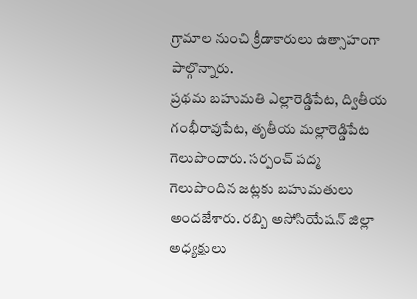గ్రామాల నుంచి క్రీడాకారులు ఉత్సాహంగా పాల్గొన్నారు.
ప్రథమ బహుమతి ఎల్లారెడ్డిపేట, ద్వితీయ గంభీరావుపేట, తృతీయ మల్లారెడ్డిపేట గెలుపొందారు. సర్పంచ్ పద్మ గెలుపొందిన జట్లకు బహుమతులు అందజేశారు. రబ్బి అసోసియేషన్ జిల్లా అధ్యక్షులు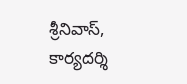శ్రీనివాస్, కార్యదర్శి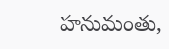హనుమంతు,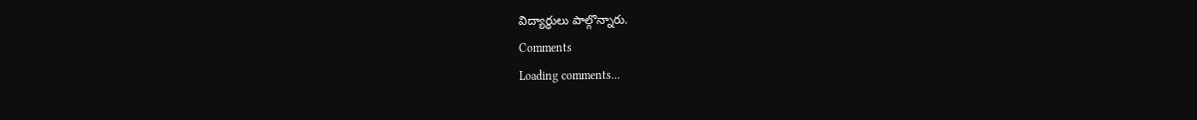విద్యార్థులు పాల్గొన్నారు.
Comments
Loading comments...